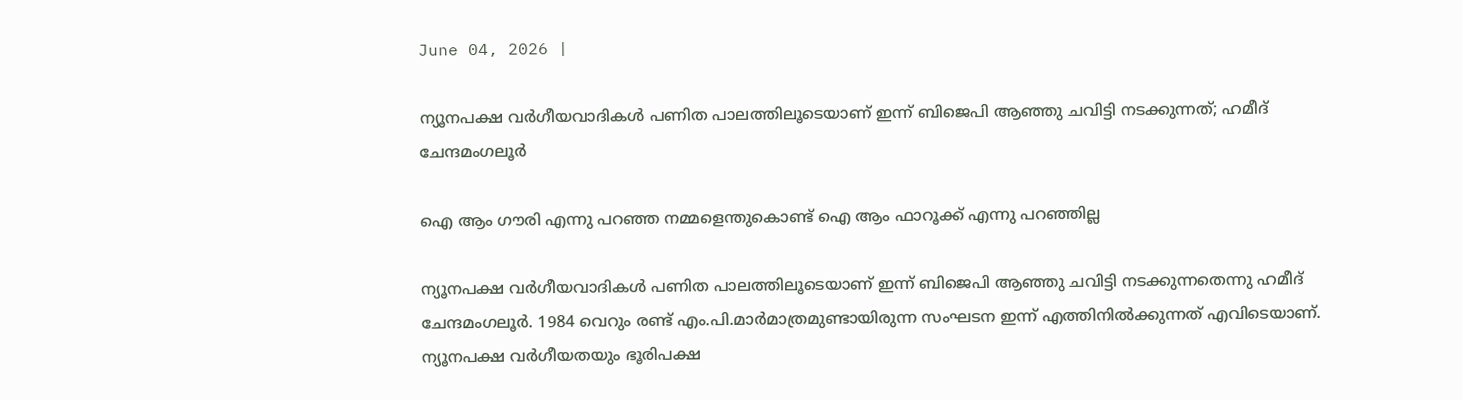June 04, 2026 |

ന്യൂനപക്ഷ വര്‍ഗീയവാദികള്‍ പണിത പാലത്തിലൂടെയാണ് ഇന്ന് ബിജെപി ആഞ്ഞു ചവിട്ടി നടക്കുന്നത്; ഹമീദ് ചേന്ദമംഗലൂര്‍

ഐ ആം ഗൗരി എന്നു പറഞ്ഞ നമ്മളെന്തുകൊണ്ട് ഐ ആം ഫാറൂക്ക് എന്നു പറഞ്ഞില്ല

ന്യൂനപക്ഷ വര്‍ഗീയവാദികള്‍ പണിത പാലത്തിലൂടെയാണ് ഇന്ന് ബിജെപി ആഞ്ഞു ചവിട്ടി നടക്കുന്നതെന്നു ഹമീദ് ചേന്ദമംഗലൂര്‍. 1984 വെറും രണ്ട് എം.പി.മാര്‍മാത്രമുണ്ടായിരുന്ന സംഘടന ഇന്ന് എത്തിനില്‍ക്കുന്നത് എവിടെയാണ്. ന്യൂനപക്ഷ വര്‍ഗീയതയും ഭൂരിപക്ഷ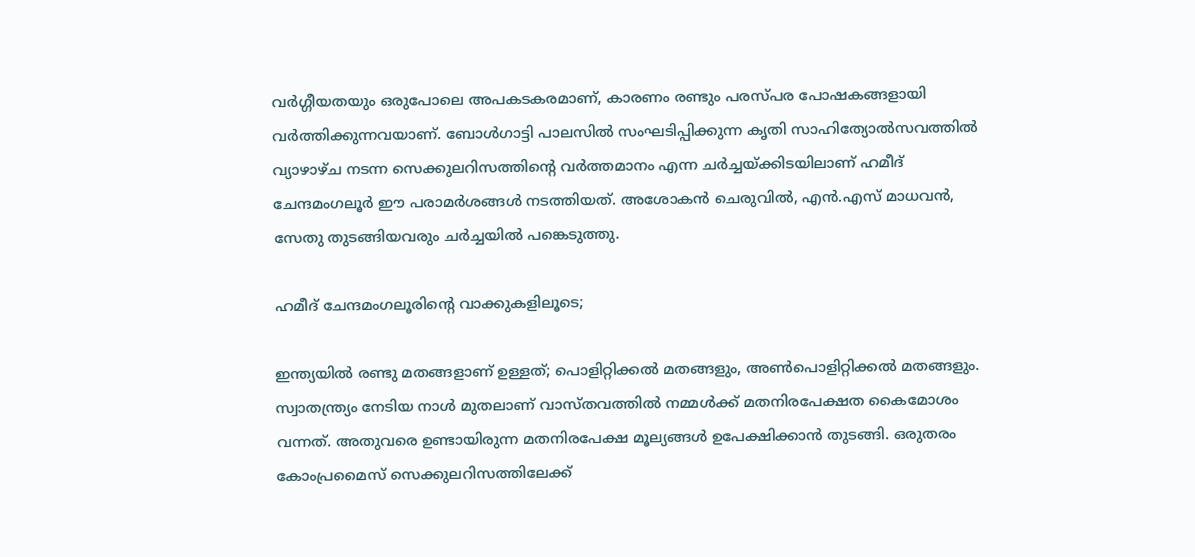വര്‍ഗ്ഗീയതയും ഒരുപോലെ അപകടകരമാണ്, കാരണം രണ്ടും പരസ്പര പോഷകങ്ങളായി വര്‍ത്തിക്കുന്നവയാണ്. ബോള്‍ഗാട്ടി പാലസില്‍ സംഘടിപ്പിക്കുന്ന കൃതി സാഹിത്യോല്‍സവത്തില്‍ വ്യാഴാഴ്ച നടന്ന സെക്കുലറിസത്തിന്റെ വര്‍ത്തമാനം എന്ന ചര്‍ച്ചയ്ക്കിടയിലാണ് ഹമീദ് ചേന്ദമംഗലൂര്‍ ഈ പരാമര്‍ശങ്ങള്‍ നടത്തിയത്. അശോകന്‍ ചെരുവില്‍, എന്‍.എസ് മാധവന്‍, സേതു തുടങ്ങിയവരും ചര്‍ച്ചയില്‍ പങ്കെടുത്തു.

ഹമീദ് ചേന്ദമംഗലൂരിന്റെ വാക്കുകളിലൂടെ;

ഇന്ത്യയില്‍ രണ്ടു മതങ്ങളാണ് ഉള്ളത്; പൊളിറ്റിക്കല്‍ മതങ്ങളും, അണ്‍പൊളിറ്റിക്കല്‍ മതങ്ങളും. സ്വാതന്ത്ര്യം നേടിയ നാള്‍ മുതലാണ് വാസ്തവത്തില്‍ നമ്മള്‍ക്ക് മതനിരപേക്ഷത കൈമോശം വന്നത്. അതുവരെ ഉണ്ടായിരുന്ന മതനിരപേക്ഷ മൂല്യങ്ങള്‍ ഉപേക്ഷിക്കാന്‍ തുടങ്ങി. ഒരുതരം കോംപ്രമൈസ് സെക്കുലറിസത്തിലേക്ക്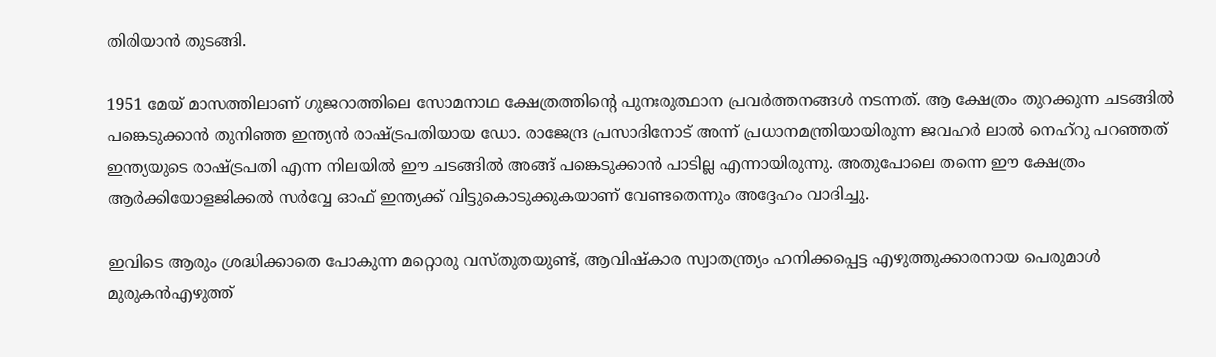തിരിയാന്‍ തുടങ്ങി.

1951 മേയ് മാസത്തിലാണ് ഗുജറാത്തിലെ സോമനാഥ ക്ഷേത്രത്തിന്റെ പുനഃരുത്ഥാന പ്രവര്‍ത്തനങ്ങള്‍ നടന്നത്. ആ ക്ഷേത്രം തുറക്കുന്ന ചടങ്ങില്‍ പങ്കെടുക്കാന്‍ തുനിഞ്ഞ ഇന്ത്യന്‍ രാഷ്ട്രപതിയായ ഡോ. രാജേന്ദ്ര പ്രസാദിനോട് അന്ന് പ്രധാനമന്ത്രിയായിരുന്ന ജവഹര്‍ ലാല്‍ നെഹ്‌റു പറഞ്ഞത് ഇന്ത്യയുടെ രാഷ്ട്രപതി എന്ന നിലയില്‍ ഈ ചടങ്ങില്‍ അങ്ങ് പങ്കെടുക്കാന്‍ പാടില്ല എന്നായിരുന്നു. അതുപോലെ തന്നെ ഈ ക്ഷേത്രം ആര്‍ക്കിയോളജിക്കല്‍ സര്‍വ്വേ ഓഫ് ഇന്ത്യക്ക് വിട്ടുകൊടുക്കുകയാണ് വേണ്ടതെന്നും അദ്ദേഹം വാദിച്ചു.

ഇവിടെ ആരും ശ്രദ്ധിക്കാതെ പോകുന്ന മറ്റൊരു വസ്തുതയുണ്ട്, ആവിഷ്‌കാര സ്വാതന്ത്ര്യം ഹനിക്കപ്പെട്ട എഴുത്തുക്കാരനായ പെരുമാള്‍ മുരുകന്‍എഴുത്ത്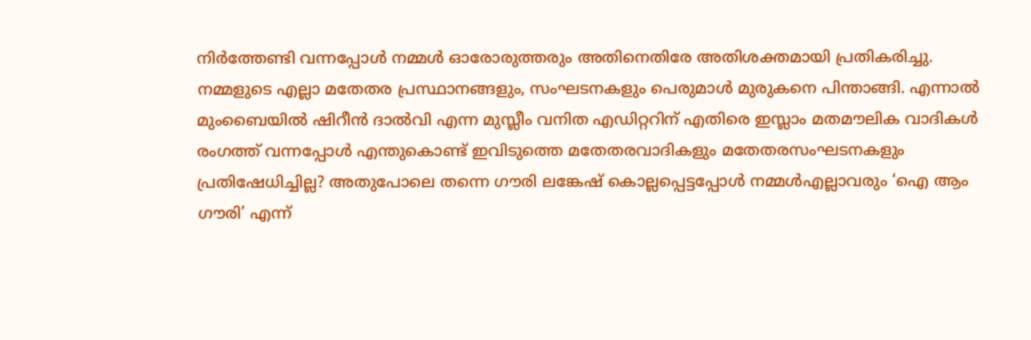നിര്‍ത്തേണ്ടി വന്നപ്പോള്‍ നമ്മള്‍ ഓരോരുത്തരും അതിനെതിരേ അതിശക്തമായി പ്രതികരിച്ചു. നമ്മളുടെ എല്ലാ മതേതര പ്രസ്ഥാനങ്ങളും, സംഘടനകളും പെരുമാള്‍ മുരുകനെ പിന്താങ്ങി. എന്നാല്‍ മുംബൈയില്‍ ഷിറീന്‍ ദാല്‍വി എന്ന മുസ്ലീം വനിത എഡിറ്ററിന് എതിരെ ഇസ്ലാം മതമൗലിക വാദികള്‍ രംഗത്ത് വന്നപ്പോള്‍ എന്തുകൊണ്ട് ഇവിടുത്തെ മതേതരവാദികളും മതേതരസംഘടനകളും പ്രതിഷേധിച്ചില്ല? അതുപോലെ തന്നെ ഗൗരി ലങ്കേഷ് കൊല്ലപ്പെട്ടപ്പോള്‍ നമ്മള്‍എല്ലാവരും ‘ഐ ആം ഗൗരി’ എന്ന്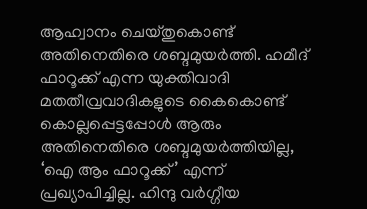ആഹ്വാനം ചെയ്തുകൊണ്ട് അതിനെതിരെ ശബ്ദമുയര്‍ത്തി. ഹമീദ് ഫാറൂക്ക് എന്ന യുക്തിവാദി മതതീവ്രവാദികളുടെ കൈകൊണ്ട് കൊല്ലപ്പെട്ടപ്പോള്‍ ആരും അതിനെതിരെ ശബ്ദമുയര്‍ത്തിയില്ല, ‘ഐ ആം ഫാറൂക്ക്’ എന്ന് പ്രഖ്യാപിച്ചില്ല. ഹിന്ദു വര്‍ഗ്ഗീയ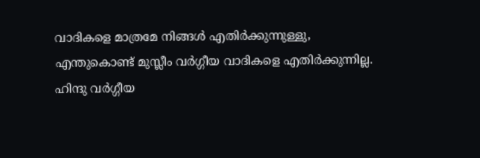വാദികളെ മാത്രമേ നിങ്ങള്‍ എതിര്‍ക്കുന്നുള്ളു, എന്തുകൊണ്ട് മുസ്ലീം വര്‍ഗ്ഗീയ വാദികളെ എതിര്‍ക്കുന്നില്ല. ഹിന്ദു വര്‍ഗ്ഗീയ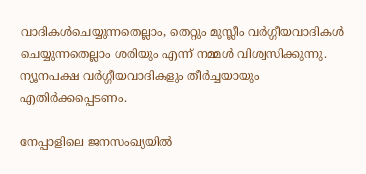വാദികള്‍ചെയ്യുന്നതെല്ലാം, തെറ്റും മുസ്ലീം വര്‍ഗ്ഗീയവാദികള്‍ ചെയ്യുന്നതെല്ലാം ശരിയും എന്ന് നമ്മള്‍ വിശ്വസിക്കുന്നു. ന്യൂനപക്ഷ വര്‍ഗ്ഗീയവാദികളും തീര്‍ച്ചയായും എതിര്‍ക്കപ്പെടണം.

നേപ്പാളിലെ ജനസംഖ്യയില്‍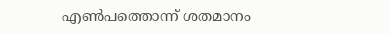എണ്‍പത്തൊന്ന് ശതമാനം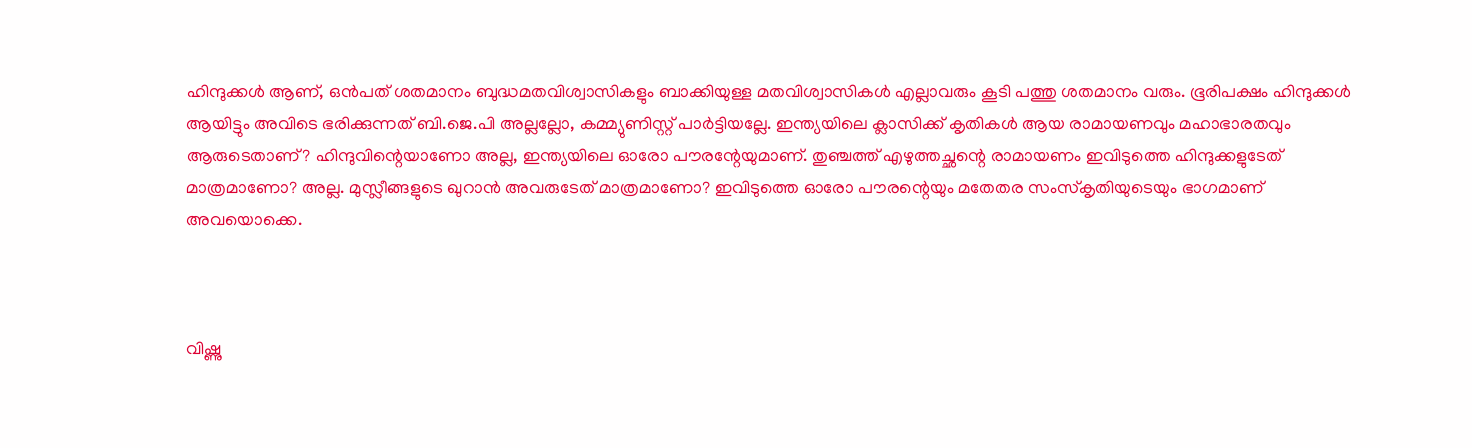ഹിന്ദുക്കള്‍ ആണ്, ഒന്‍പത് ശതമാനം ബുദ്ധമതവിശ്വാസികളും ബാക്കിയുള്ള മതവിശ്വാസികള്‍ എല്ലാവരും കൂടി പത്തു ശതമാനം വരും. ഭൂരിപക്ഷം ഹിന്ദുക്കള്‍ ആയിട്ടും അവിടെ ഭരിക്കുന്നത് ബി.ജെ.പി അല്ലല്ലോ, കമ്മ്യുണിസ്റ്റ് പാര്‍ട്ടിയല്ലേ. ഇന്ത്യയിലെ ക്ലാസിക്ക് കൃതികള്‍ ആയ രാമായണവും മഹാഭാരതവും ആരുടെതാണ്? ഹിന്ദുവിന്റെയാണോ അല്ല, ഇന്ത്യയിലെ ഓരോ പൗരന്റേയുമാണ്. തുഞ്ചത്ത് എഴുത്തച്ഛന്റെ രാമായണം ഇവിടുത്തെ ഹിന്ദുക്കളുടേത് മാത്രമാണോ? അല്ല. മുസ്ലീങ്ങളുടെ ഖുറാന്‍ അവരുടേത് മാത്രമാണോ? ഇവിടുത്തെ ഓരോ പൗരന്റെയും മതേതര സംസ്‌കൃതിയുടെയും ഭാഗമാണ് അവയൊക്കെ.



വിഷ്ണു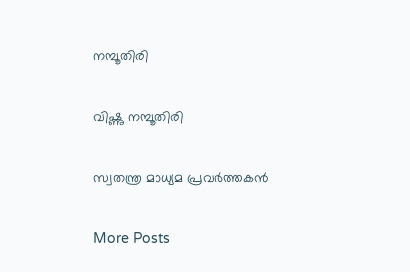നമ്പൂതിരി

വിഷ്ണു നമ്പൂതിരി

സ്വതന്ത്ര മാധ്യമ പ്രവര്‍ത്തകന്‍

More Posts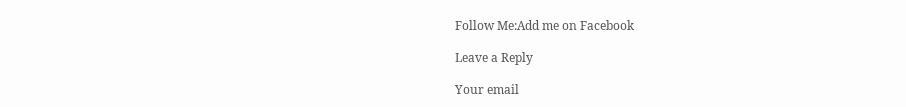Follow Me:Add me on Facebook

Leave a Reply

Your email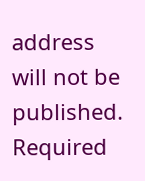address will not be published. Required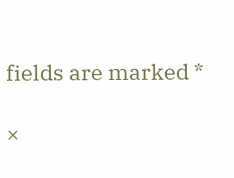fields are marked *

×